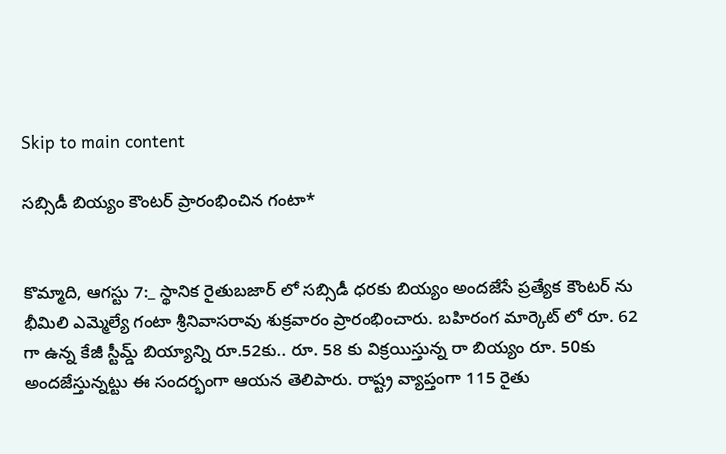Skip to main content

సబ్సిడీ బియ్యం కౌంటర్ ప్రారంభించిన గంటా*


కొమ్మాది, ఆగస్టు 7:_ స్థానిక రైతుబజార్ లో సబ్సిడీ ధరకు బియ్యం అందజేసే ప్రత్యేక కౌంటర్ ను భీమిలి ఎమ్మెల్యే గంటా శ్రీనివాసరావు శుక్రవారం ప్రారంభించారు. బహిరంగ మార్కెట్ లో రూ. 62 గా ఉన్న కేజీ స్టీమ్డ్ బియ్యాన్ని రూ.52కు.. రూ. 58 కు విక్రయిస్తున్న రా బియ్యం రూ. 50కు అందజేస్తున్నట్టు ఈ సందర్భంగా ఆయన తెలిపారు. రాష్ట్ర వ్యాప్తంగా 115 రైతు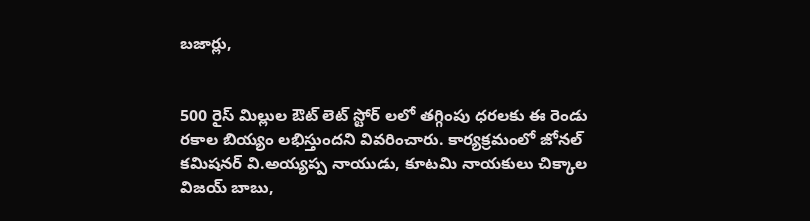బజార్లు,


500 రైస్ మిల్లుల ఔట్ లెట్ స్టోర్ లలో తగ్గింపు ధరలకు ఈ రెండు రకాల బియ్యం లభిస్తుందని వివరించారు. కార్యక్రమంలో జోనల్ కమిషనర్ వి.అయ్యప్ప నాయుడు, కూటమి నాయకులు చిక్కాల విజయ్ బాబు,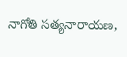నాగోతి సత్యనారాయణ,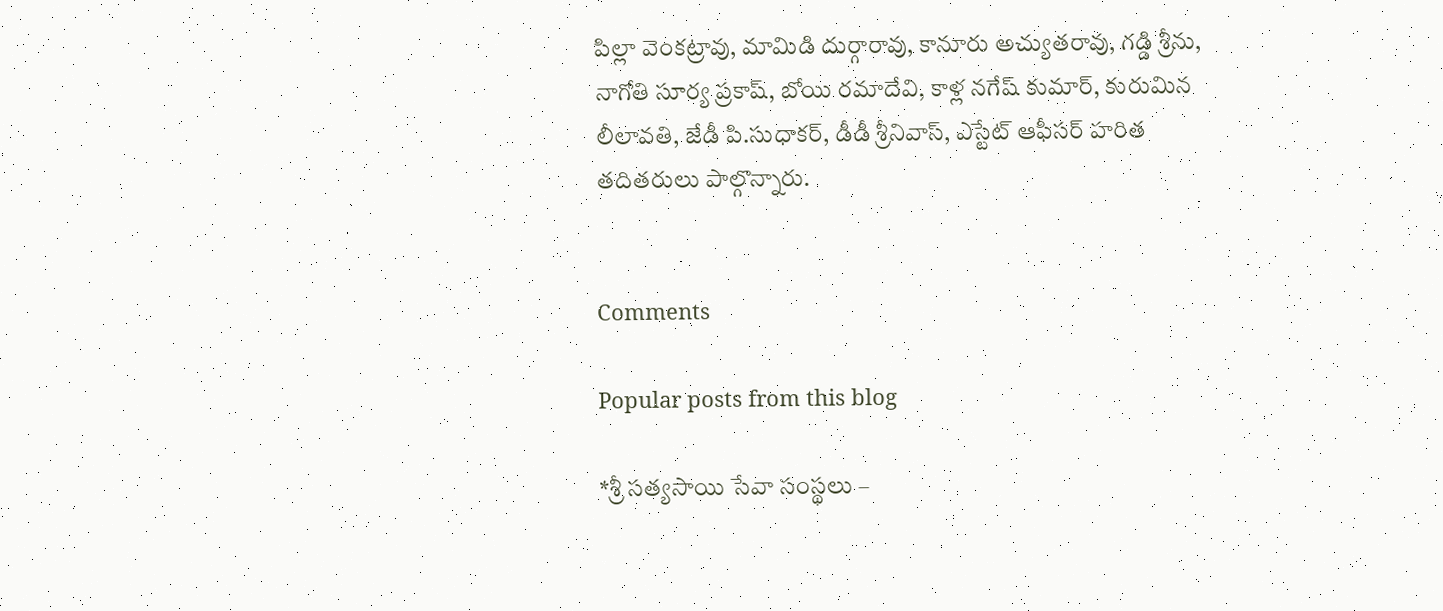పిల్లా వెంకట్రావు, మామిడి దుర్గారావు, కానూరు అచ్యుతరావు, గడ్డి శ్రీను, నాగోతి సూర్య ప్రకాష్, బోయి రమాదేవి, కాళ్ల నగేష్ కుమార్, కురుమిన లీలావతి, జేడీ పి.సుధాకర్, డీడీ శ్రీనివాస్, ఎస్టేట్ ఆఫీసర్ హరిత తదితరులు పాల్గొన్నారు.


Comments

Popular posts from this blog

*శ్రీ సత్యసాయి సేవా సంస్థలు –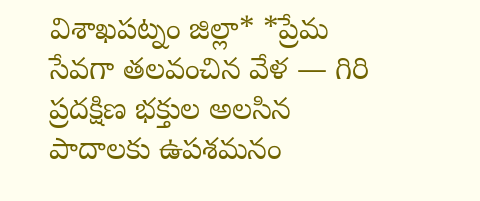విశాఖపట్నం జిల్లా* *ప్రేమ సేవగా తలవంచిన వేళ — గిరి ప్రదక్షిణ భక్తుల అలసిన పాదాలకు ఉపశమనం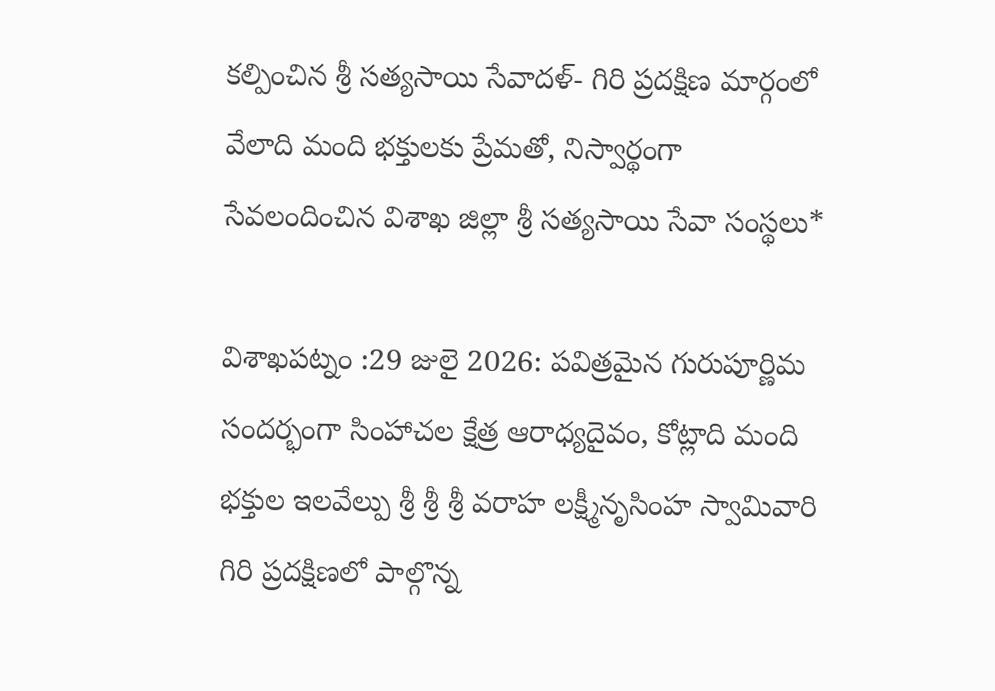కల్పించిన శ్రీ సత్యసాయి సేవాదళ్- గిరి ప్రదక్షిణ మార్గంలో వేలాది మంది భక్తులకు ప్రేమతో, నిస్వార్థంగా సేవలందించిన విశాఖ జిల్లా శ్రీ సత్యసాయి సేవా సంస్థలు*

విశాఖపట్నం :29 జులై 2026: పవిత్రమైన గురుపూర్ణిమ సందర్భంగా సింహాచల క్షేత్ర ఆరాధ్యదైవం, కోట్లాది మంది భక్తుల ఇలవేల్పు శ్రీ శ్రీ శ్రీ వరాహ లక్ష్మీనృసింహ స్వామివారి గిరి ప్రదక్షిణలో పాల్గొన్న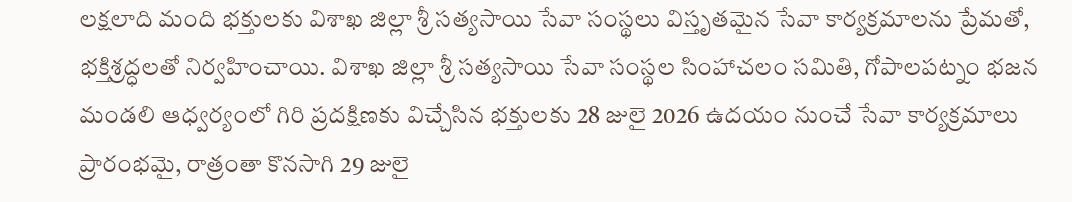లక్షలాది మంది భక్తులకు విశాఖ జిల్లా శ్రీ సత్యసాయి సేవా సంస్థలు విస్తృతమైన సేవా కార్యక్రమాలను ప్రేమతో, భక్తిశ్రద్ధలతో నిర్వహించాయి. విశాఖ జిల్లా శ్రీ సత్యసాయి సేవా సంస్థల సింహాచలం సమితి, గోపాలపట్నం భజన మండలి ఆధ్వర్యంలో గిరి ప్రదక్షిణకు విచ్చేసిన భక్తులకు 28 జులై 2026 ఉదయం నుంచే సేవా కార్యక్రమాలు ప్రారంభమై, రాత్రంతా కొనసాగి 29 జులై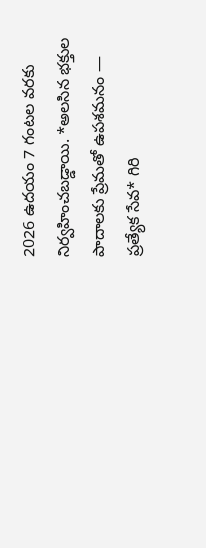2026 ఉదయం 7 గంటల వరకు నిర్వహించబడ్డాయి. *అలసిన భక్తుల పాదాలకు ప్రేమతో ఉపశమనం — ప్రత్యేక సేవ* గిరి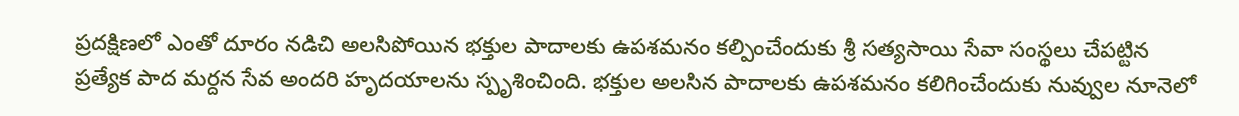ప్రదక్షిణలో ఎంతో దూరం నడిచి అలసిపోయిన భక్తుల పాదాలకు ఉపశమనం కల్పించేందుకు శ్రీ సత్యసాయి సేవా సంస్థలు చేపట్టిన ప్రత్యేక పాద మర్దన సేవ అందరి హృదయాలను స్పృశించింది. భక్తుల అలసిన పాదాలకు ఉపశమనం కలిగించేందుకు నువ్వుల నూనెలో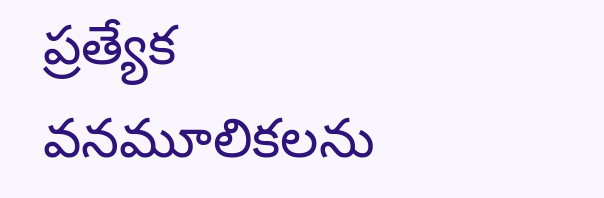ప్రత్యేక వనమూలికలను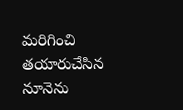మరిగించి తయారుచేసిన నూనెను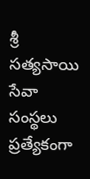శ్రీ సత్యసాయి సేవా సంస్థలు ప్రత్యేకంగా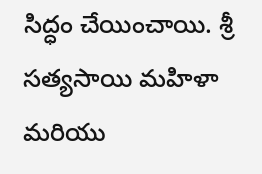సిద్ధం చేయించాయి. శ్రీ సత్యసాయి మహిళా మరియు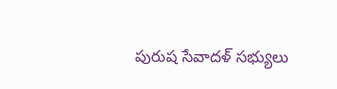పురుష సేవాదళ్ సభ్యులు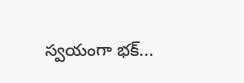స్వయంగా భక్...